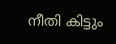നീതി കിട്ടും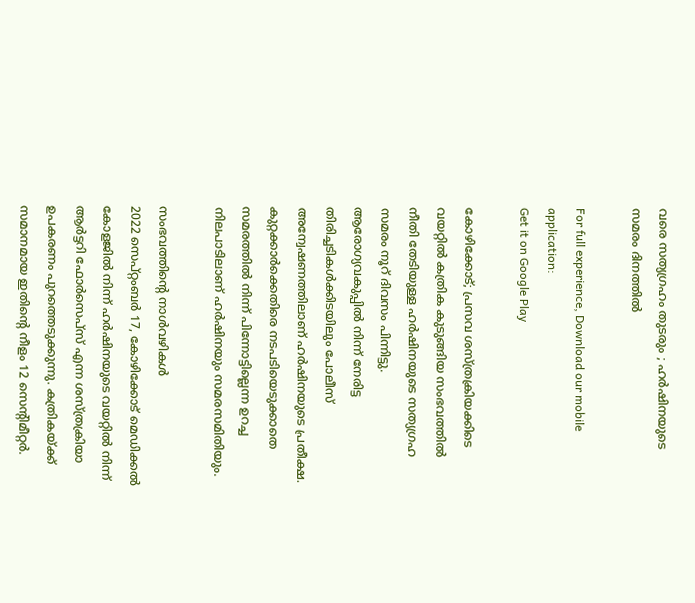വരെ സത്യഗ്രഹം തുടരും ; ഹർഷിനയുടെ സമരം ദിനത്തിൽ

For full experience, Download our mobile application:
Get it on Google Play

കോഴിക്കോട്; പ്രസവ ശസ്ത്രക്രിയക്കിടെ വയറ്റില്‍ കത്രിക കുടുങ്ങിയ സംഭവത്തില്‍ നീതി തേടിയുള്ള ഹര്‍ഷിനയുടെ സത്യഗ്രഹ സമരം നൂറ് ദിവസം പിന്നിട്ടു‍. ആരോഗ്യവകുപ്പില്‍ നിന്ന് നേരിട്ട തിരിച്ചടികള്‍ക്കിടയിലും പോലീസ് അന്വേഷണത്തിലാണ് ഹര്‍ഷിനയുടെ പ്രതീക്ഷ. കുറ്റക്കാര്‍ക്കെതിരെ നടപടിയെടുക്കാതെ സമരത്തില്‍ നിന്ന് പിന്നോട്ടില്ലെന്ന ഉറച്ച നിലപാടിലാണ് ഹര്‍ഷിനയും സമരസമിതിയും.

സംഭവത്തിന്‍റെ നാള്‍വഴികള്‍
2022 സെപ്റ്റംബര്‍ 17, കോഴിക്കോട് മെഡിക്കല്‍ കോളജില്‍ നിന്ന് ഹര്‍ഷിനയുടെ വയറ്റില്‍ നിന്ന് ആര്‍ട്ടറി ഫോര്‍സെപ്സ് എന്ന ശസ്ത്രക്രിയാ ഉപകരണം പുറത്തെടുക്കുന്നു. കത്രികയ്ക്ക് സമാനമായ ഇതിന്‍റെ നീളം 12 സെന്‍റിമീറ്റര്‍.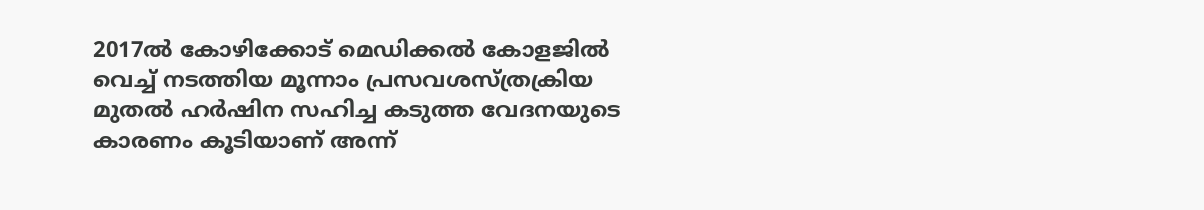2017ല്‍ കോഴിക്കോട് മെഡിക്കല്‍ കോളജില്‍ വെച്ച് നടത്തിയ മൂന്നാം പ്രസവശസ്ത്രക്രിയ മുതല്‍ ഹര്‍ഷിന സഹിച്ച കടുത്ത വേദനയുടെ കാരണം കൂടിയാണ് അന്ന്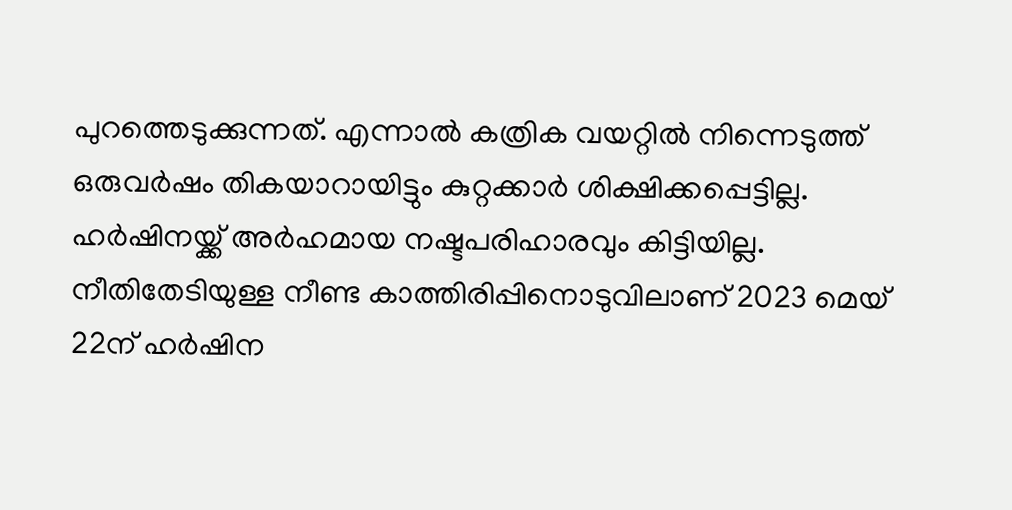പുറത്തെടുക്കുന്നത്. എന്നാല്‍ കത്രിക വയറ്റില്‍ നിന്നെടുത്ത് ഒരുവര്‍ഷം തികയാറായിട്ടും കുറ്റക്കാര്‍ ശിക്ഷിക്കപ്പെട്ടില്ല. ഹര്‍ഷിനയ്ക്ക് അര്‍ഹമായ നഷ്ടപരിഹാരവും കിട്ടിയില്ല. നീതിതേടിയുള്ള നീണ്ട കാത്തിരിപ്പിനൊടുവിലാണ് 2023 മെയ് 22ന് ഹര്‍ഷിന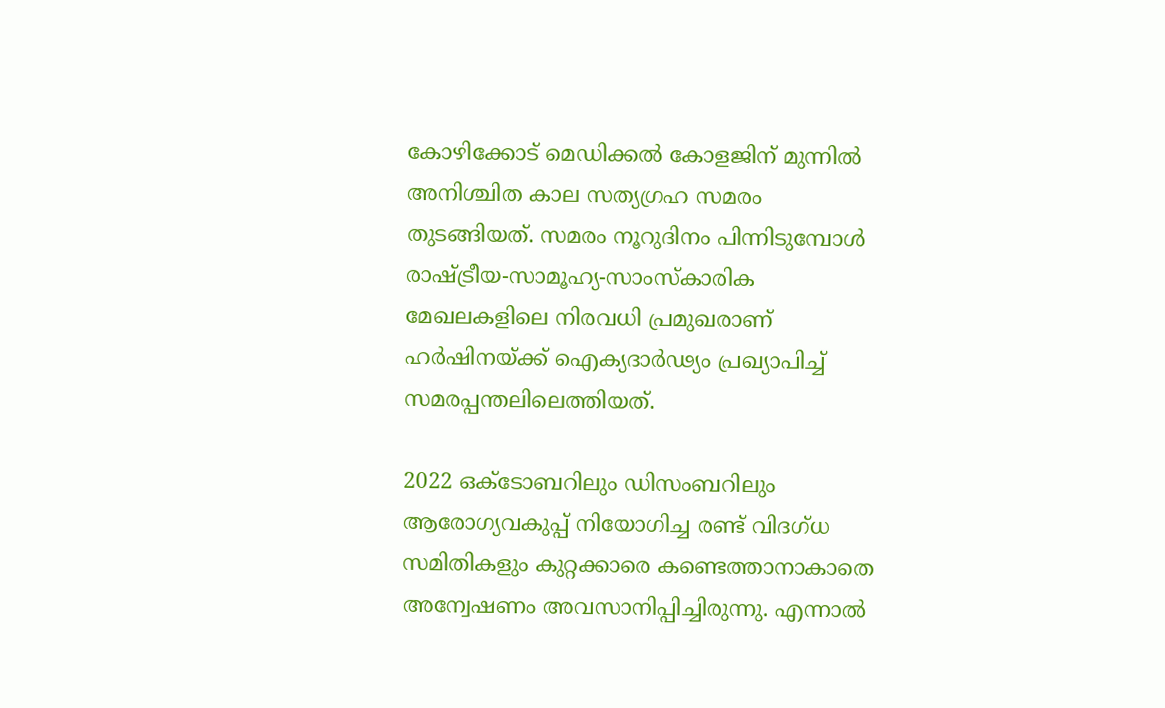കോഴിക്കോട് മെഡിക്കല്‍ കോളജിന് മുന്നില്‍ അനിശ്ചിത കാല സത്യഗ്രഹ സമരം തുടങ്ങിയത്. സമരം നൂറുദിനം പിന്നിടുമ്പോൾ രാഷ്ട്രീയ-സാമൂഹ്യ-സാംസ്കാരിക മേഖലകളിലെ നിരവധി പ്രമുഖരാണ് ഹർഷിനയ്ക്ക് ഐക്യദാർഢ്യം പ്രഖ്യാപിച്ച് സമരപ്പന്തലിലെത്തിയത്.

2022 ഒക്ടോബറിലും ഡിസംബറിലും ആരോഗ്യവകുപ്പ് നിയോഗിച്ച രണ്ട് വിദഗ്ധ സമിതികളും കുറ്റക്കാരെ കണ്ടെത്താനാകാതെ അന്വേഷണം അവസാനിപ്പിച്ചിരുന്നു. എന്നാല്‍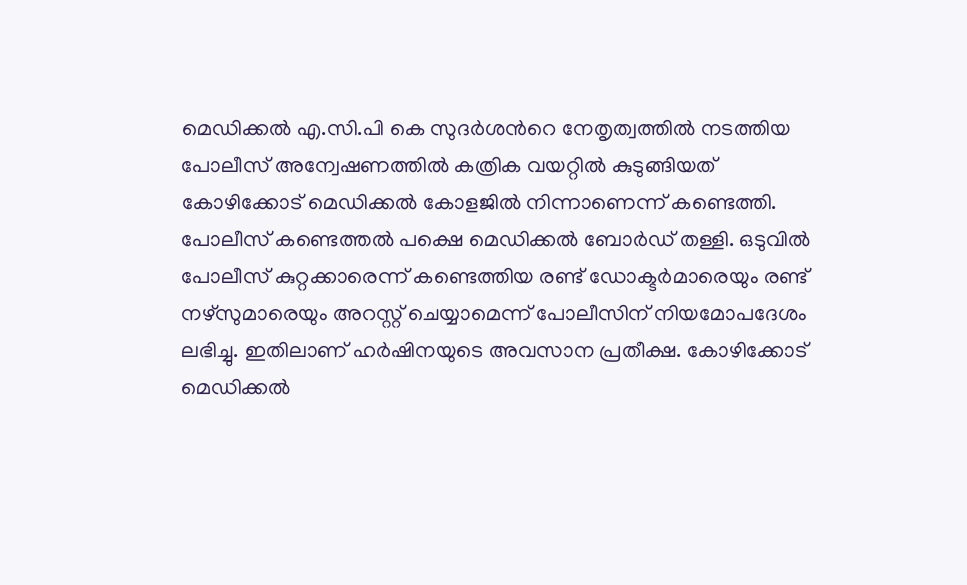മെഡിക്കല്‍ എ.സി.പി കെ സുദര്‍ശന്‍റെ നേതൃത്വത്തില്‍ നടത്തിയ പോലീസ് അന്വേഷണത്തില്‍ കത്രിക വയറ്റില്‍ കുടുങ്ങിയത് കോഴിക്കോട് മെഡിക്കല്‍ കോളജില്‍ നിന്നാണെന്ന് കണ്ടെത്തി. പോലീസ് കണ്ടെത്തല്‍ പക്ഷെ മെഡിക്കല്‍ ബോര്‍ഡ് തള്ളി. ഒടുവില്‍ പോലീസ് കുറ്റക്കാരെന്ന് കണ്ടെത്തിയ രണ്ട് ഡോക്ടര്‍മാരെയും രണ്ട് നഴ്സുമാരെയും അറസ്റ്റ് ചെയ്യാമെന്ന് പോലീസിന് നിയമോപദേശം ലഭിച്ചു. ഇതിലാണ് ഹര്‍ഷിനയുടെ അവസാന പ്രതീക്ഷ. കോഴിക്കോട് മെഡിക്കല്‍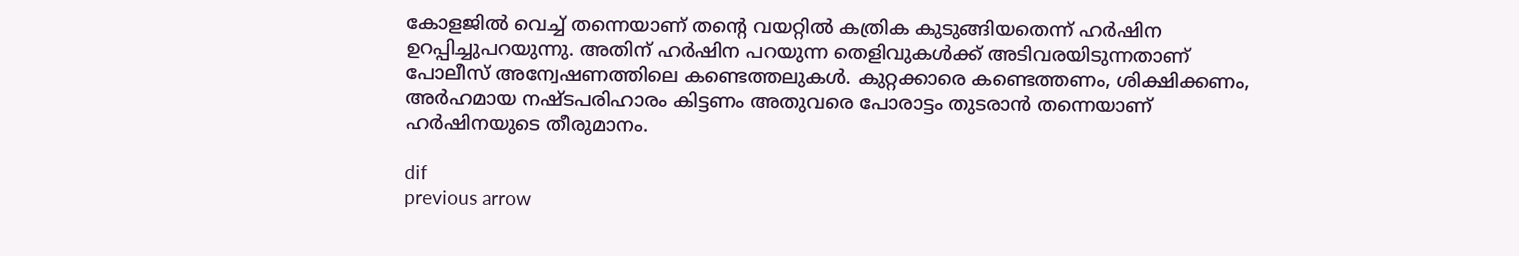കോളജില്‍ വെച്ച് തന്നെയാണ് തന്‍റെ വയറ്റില്‍ കത്രിക കുടുങ്ങിയതെന്ന് ഹര്‍ഷിന ഉറപ്പിച്ചുപറയുന്നു. അതിന് ഹര്‍ഷിന പറയുന്ന തെളിവുകള്‍ക്ക് അടിവരയിടുന്നതാണ് പോലീസ് അന്വേഷണത്തിലെ കണ്ടെത്തലുകള്‍. കുറ്റക്കാരെ കണ്ടെത്തണം, ശിക്ഷിക്കണം, അര്‍ഹമായ നഷ്ടപരിഹാരം കിട്ടണം അതുവരെ പോരാട്ടം തുടരാന്‍ തന്നെയാണ് ഹര്‍ഷിനയുടെ തീരുമാനം.

dif
previous arrow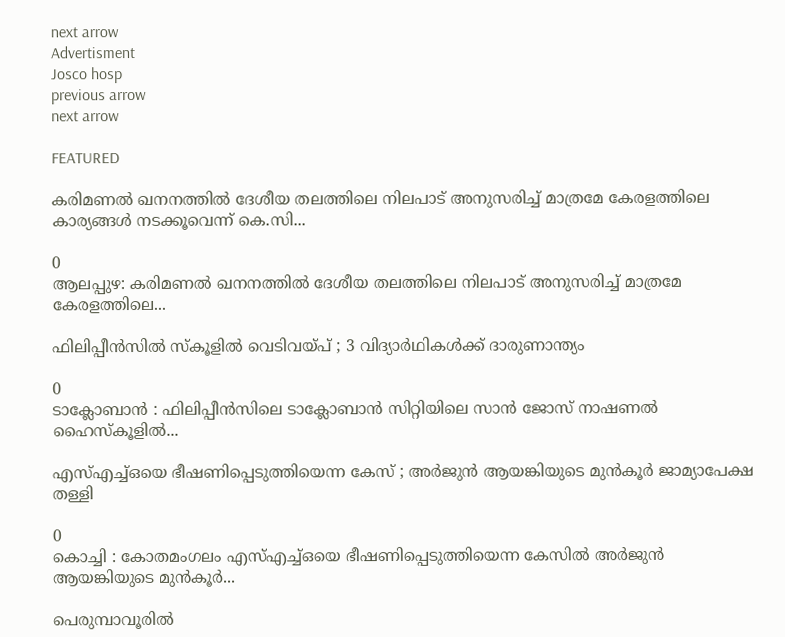next arrow
Advertisment
Josco hosp
previous arrow
next arrow

FEATURED

കരിമണൽ ഖനനത്തിൽ ദേശീയ തലത്തിലെ നിലപാട് അനുസരിച്ച് മാത്രമേ കേരളത്തിലെ കാര്യങ്ങൾ നടക്കൂവെന്ന് കെ.സി...

0
ആലപ്പുഴ: കരിമണൽ ഖനനത്തിൽ ദേശീയ തലത്തിലെ നിലപാട് അനുസരിച്ച് മാത്രമേ കേരളത്തിലെ...

ഫിലിപ്പീൻസിൽ സ്കൂളിൽ വെടിവയ്പ് ; 3 വിദ്യാർഥികൾക്ക് ദാരുണാന്ത്യം

0
ടാക്ലോബാൻ : ഫിലിപ്പീൻസിലെ ടാക്ലോബാൻ സിറ്റിയിലെ സാൻ ജോസ് നാഷണൽ ഹൈസ്കൂളിൽ...

എസ്എച്ച്ഒയെ ഭീഷണിപ്പെടുത്തിയെന്ന കേസ് ; അര്‍ജുന്‍ ആയങ്കിയുടെ മുന്‍കൂര്‍ ജാമ്യാപേക്ഷ തള്ളി

0
കൊച്ചി : കോതമംഗലം എസ്എച്ച്ഒയെ ഭീഷണിപ്പെടുത്തിയെന്ന കേസില്‍ അര്‍ജുന്‍ ആയങ്കിയുടെ മുന്‍കൂര്‍...

പെരുമ്പാവൂരിൽ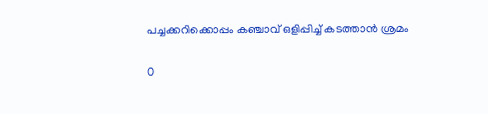പച്ചക്കറിക്കൊപ്പം കഞ്ചാവ് ഒളിപ്പിച്ച് കടത്താൻ ശ്രമം

0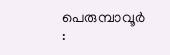പെരുമ്പാവൂർ :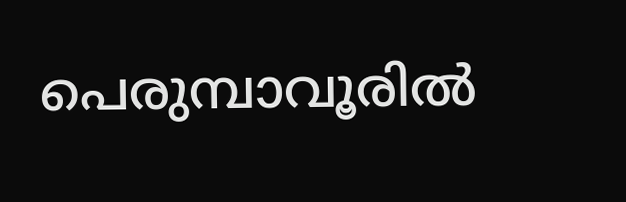പെരുമ്പാവൂരിൽ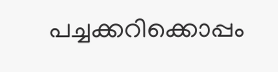പച്ചക്കറിക്കൊപ്പം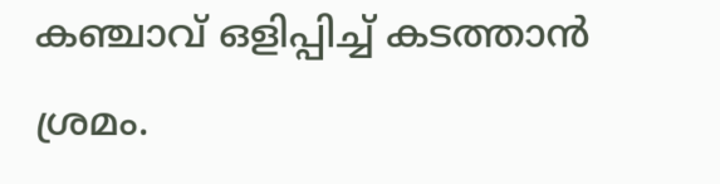കഞ്ചാവ് ഒളിപ്പിച്ച് കടത്താൻ ശ്രമം.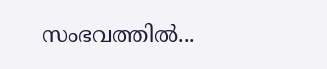സംഭവത്തിൽ...